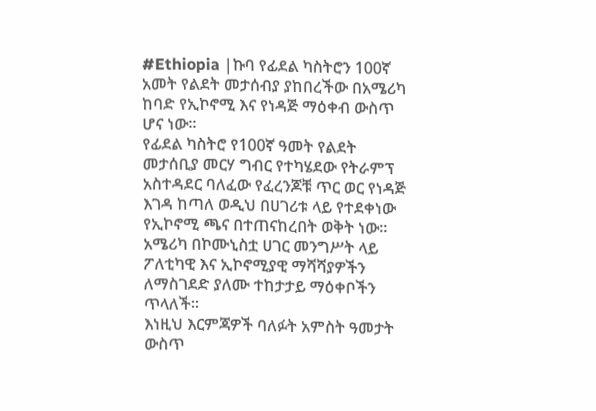#Ethiopia |ኩባ የፊደል ካስትሮን 100ኛ አመት የልደት መታሰብያ ያከበረችው በአሜሪካ ከባድ የኢኮኖሚ እና የነዳጅ ማዕቀብ ውስጥ ሆና ነው።
የፊደል ካስትሮ የ100ኛ ዓመት የልደት መታሰቢያ መርሃ ግብር የተካሄደው የትራምፕ አስተዳደር ባለፈው የፈረንጆቹ ጥር ወር የነዳጅ እገዳ ከጣለ ወዲህ በሀገሪቱ ላይ የተደቀነው የኢኮኖሚ ጫና በተጠናከረበት ወቅት ነው።
አሜሪካ በኮሙኒስቷ ሀገር መንግሥት ላይ ፖለቲካዊ እና ኢኮኖሚያዊ ማሻሻያዎችን ለማስገደድ ያለሙ ተከታታይ ማዕቀቦችን ጥላለች።
እነዚህ እርምጃዎች ባለፉት አምስት ዓመታት ውስጥ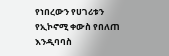የነበረውን የሀገሪቱን የኢኮኖሚ ቀውስ የበለጠ እንዲባባስ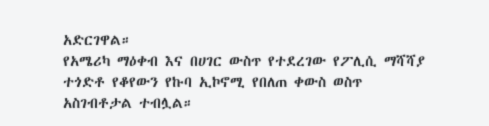አድርገዋል።
የአሜሪካ ማዕቀብ እና በሀገር ውስጥ የተደረገው የፖሊሲ ማሻሻያ ተጎድቶ የቆየውን የኩባ ኢኮኖሚ የበለጠ ቀውስ ወስጥ አስገብቶታል ተብሏል።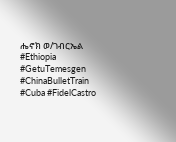ሔኖክ ወ/ገብርኤል
#Ethiopia #GetuTemesgen
#ChinaBulletTrain
#Cuba #FidelCastro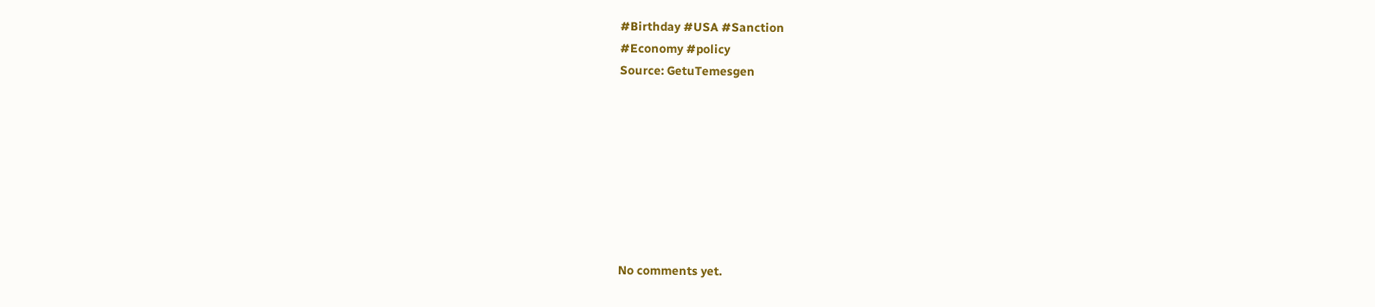#Birthday #USA #Sanction
#Economy #policy
Source: GetuTemesgen








No comments yet.